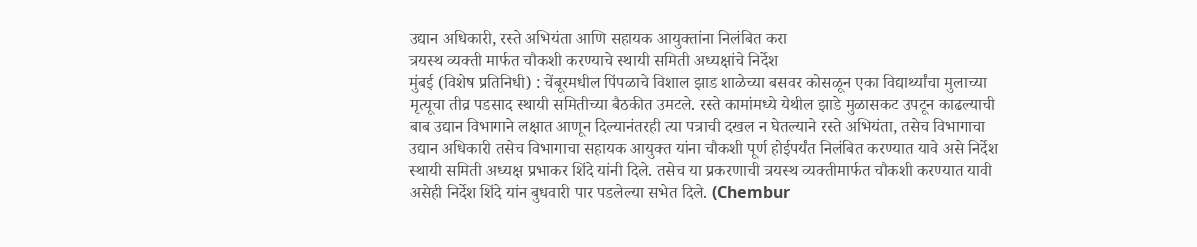उद्यान अधिकारी, रस्ते अभियंता आणि सहायक आयुक्तांना निलंबित करा
त्रयस्थ व्यक्ती मार्फत चौकशी करण्याचे स्थायी समिती अध्यक्षांचे निर्देश
मुंबई (विशेष प्रतिनिधी) : चेंबूरमधील पिंपळाचे विशाल झाड शाळेच्या बसवर कोसळून एका विद्यार्थ्यांचा मुलाच्या मृत्यूचा तीव्र पडसाद स्थायी समितीच्या बैठकीत उमटले. रस्ते कामांमध्ये येथील झाडे मुळासकट उपटून काढल्याची बाब उद्यान विभागाने लक्षात आणून दिल्यानंतरही त्या पत्राची दखल न घेतल्याने रस्ते अभियंता, तसेच विभागाचा उद्यान अधिकारी तसेच विभागाचा सहायक आयुक्त यांना चौकशी पूर्ण होईपर्यंत निलंबित करण्यात यावे असे निर्देश स्थायी समिती अध्यक्ष प्रभाकर शिंदे यांनी दिले. तसेच या प्रकरणाची त्रयस्थ व्यक्तीमार्फत चौकशी करण्यात यावी असेही निर्देश शिंदे यांन बुधवारी पार पडलेल्या सभेत दिले. (Chembur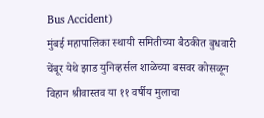Bus Accident)
मुंबई महापालिका स्थायी समितीच्या बैठकीत बुधवारी चेंबूर येथे झाड युनिव्हर्सल शाळेच्या बसवर कोसळून विहान श्रीवास्तव या ११ वर्षीय मुलाचा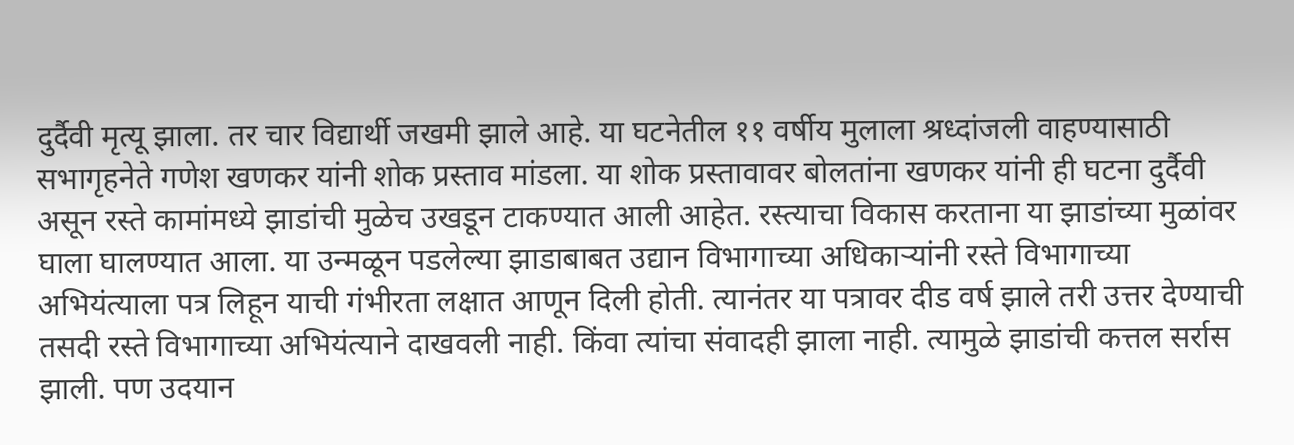दुर्दैवी मृत्यू झाला. तर चार विद्यार्थी जखमी झाले आहे. या घटनेतील ११ वर्षीय मुलाला श्रध्दांजली वाहण्यासाठी सभागृहनेते गणेश खणकर यांनी शोक प्रस्ताव मांडला. या शोक प्रस्तावावर बोलतांना खणकर यांनी ही घटना दुर्दैवी असून रस्ते कामांमध्ये झाडांची मुळेच उखडून टाकण्यात आली आहेत. रस्त्याचा विकास करताना या झाडांच्या मुळांवर घाला घालण्यात आला. या उन्मळून पडलेल्या झाडाबाबत उद्यान विभागाच्या अधिकाऱ्यांनी रस्ते विभागाच्या अभियंत्याला पत्र लिहून याची गंभीरता लक्षात आणून दिली होती. त्यानंतर या पत्रावर दीड वर्ष झाले तरी उत्तर देण्याची तसदी रस्ते विभागाच्या अभियंत्याने दाखवली नाही. किंवा त्यांचा संवादही झाला नाही. त्यामुळे झाडांची कत्तल सर्रास झाली. पण उदयान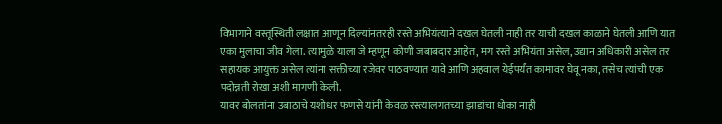विभागाने वस्तूस्थिती लक्षात आणून दिल्यांनतरही रस्ते अभियंत्याने दखल घेतली नाही तर याची दखल काळाने घेतली आणि यात एका मुलाचा जीव गेला. त्यामुळे याला जे म्हणून कोणी जबाबदार आहेत, मग रस्ते अभियंता असेल, उद्यान अधिकारी असेल तर सहायक आयुक्त असेल त्यांना सक्तीच्या रजेवर पाठवण्यात यावे आणि अहवाल येईपर्यंत कामावर घेवू नका, तसेच त्यांची एक पदोन्नती रोखा अशी मागणी केली.
यावर बोलतांना उबाठाचे यशोधर फणसे यांनी केवळ रस्त्यालगतच्या झाडांचा धोका नाही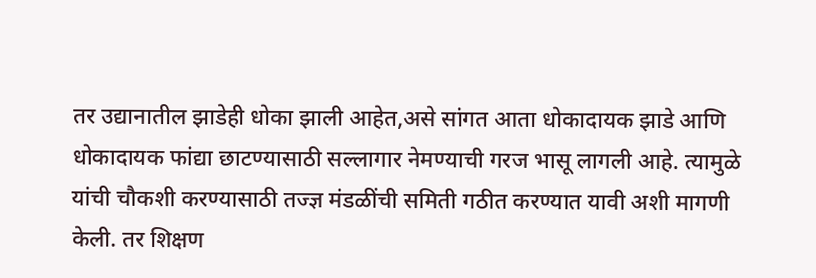तर उद्यानातील झाडेही धोका झाली आहेत,असे सांगत आता धोकादायक झाडे आणि धोकादायक फांद्या छाटण्यासाठी सल्लागार नेमण्याची गरज भासू लागली आहे. त्यामुळे यांची चौकशी करण्यासाठी तज्ज्ञ मंडळींची समिती गठीत करण्यात यावी अशी मागणी केली. तर शिक्षण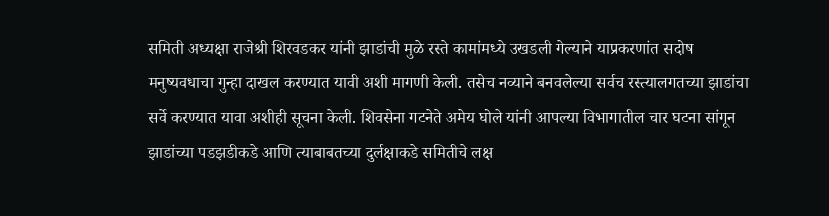समिती अध्यक्षा राजेश्री शिरवडकर यांनी झाडांची मुळे रस्ते कामांमध्ये उखडली गेल्याने याप्रकरणांत सदोष मनुष्यवधाचा गुन्हा दाखल करण्यात यावी अशी मागणी केली. तसेच नव्याने बनवलेल्या सर्वच रस्त्यालगतच्या झाडांचा सर्वे करण्यात यावा अशीही सूचना केली. शिवसेना गटनेते अमेय घोले यांनी आपल्या विभागातील चार घटना सांगून झाडांच्या पडझडीकडे आणि त्याबाबतच्या दुर्लक्षाकडे समितीचे लक्ष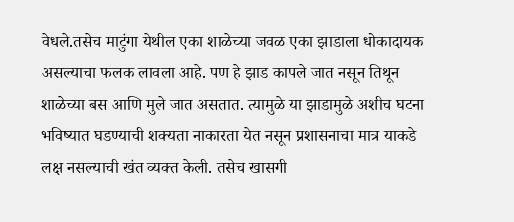वेधले.तसेच माटुंगा येथील एका शाळेच्या जवळ एका झाडाला धोकादायक असल्याचा फलक लावला आहे. पण हे झाड कापले जात नसून तिथून शाळेच्या बस आणि मुले जात असतात. त्यामुळे या झाडामुळे अशीच घटना भविष्यात घडण्याची शक्यता नाकारता येत नसून प्रशासनाचा मात्र याकडे लक्ष नसल्याची खंत व्यक्त केली. तसेच खासगी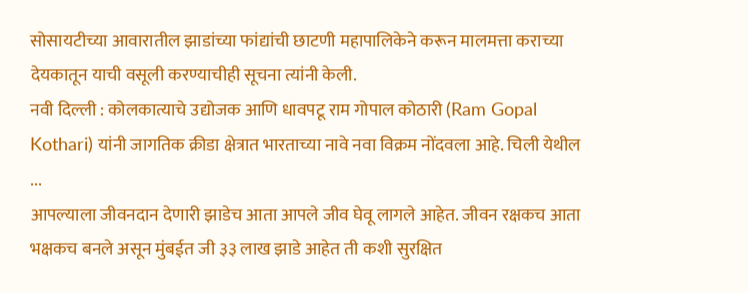सोसायटीच्या आवारातील झाडांच्या फांद्यांची छाटणी महापालिकेने करून मालमत्ता कराच्या देयकातून याची वसूली करण्याचीही सूचना त्यांनी केली.
नवी दिल्ली : कोलकात्याचे उद्योजक आणि धावपटू राम गोपाल कोठारी (Ram Gopal Kothari) यांनी जागतिक क्रीडा क्षेत्रात भारताच्या नावे नवा विक्रम नोंदवला आहे. चिली येथील ...
आपल्याला जीवनदान देणारी झाडेच आता आपले जीव घेवू लागले आहेत. जीवन रक्षकच आता भक्षकच बनले असून मुंबईत जी ३३ लाख झाडे आहेत ती कशी सुरक्षित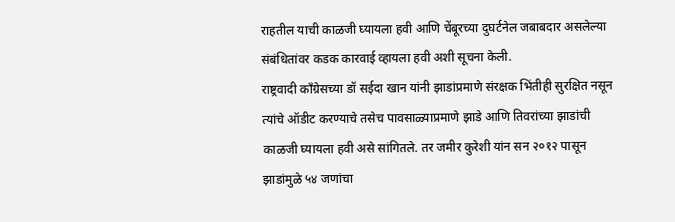राहतील याची काळजी घ्यायला हवी आणि चेंबूरच्या दुघर्टनेल जबाबदार असलेल्या संबंधितांवर कडक कारवाई व्हायला हवी अशी सूचना केली.
राष्ट्रवादी काँग्रेसच्या डॉ सईदा खान यांनी झाडांप्रमाणे संरक्षक भिंतीही सुरक्षित नसून त्यांचे ऑडीट करण्याचे तसेच पावसाळ्याप्रमाणे झाडे आणि तिवरांच्या झाडांची काळजी घ्यायला हवी असे सांगितले. तर जमीर कुरेशी यांन सन २०१२ पासून झाडांमुळे ५४ जणांचा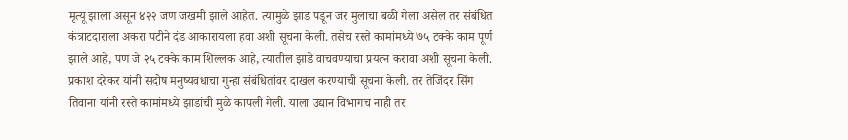मृत्यू झाला असून ४२२ जण जखमी झाले आहेत. त्यामुळे झाड पडून जर मुलाचा बळी गेला असेल तर संबंधित कंत्राटदाराला अकरा पटीने दंड आकारायला हवा अशी सूचना केली. तसेच रस्ते कामांमध्ये ७५ टक्के काम पूर्ण झाले आहे, पण जे २५ टक्के काम शिल्लक आहे, त्यातील झाडे वाचवण्याचा प्रयत्न करावा अशी सूचना केली. प्रकाश दरेकर यांनी सदोष मनुष्यवधाचा गुन्हा संबंधितांवर दाखल करण्याची सूचना केली. तर तेजिंदर सिंग तिवाना यांनी रस्ते कामांमध्ये झाडांची मुळे कापली गेली. याला उद्यान विभागच नाही तर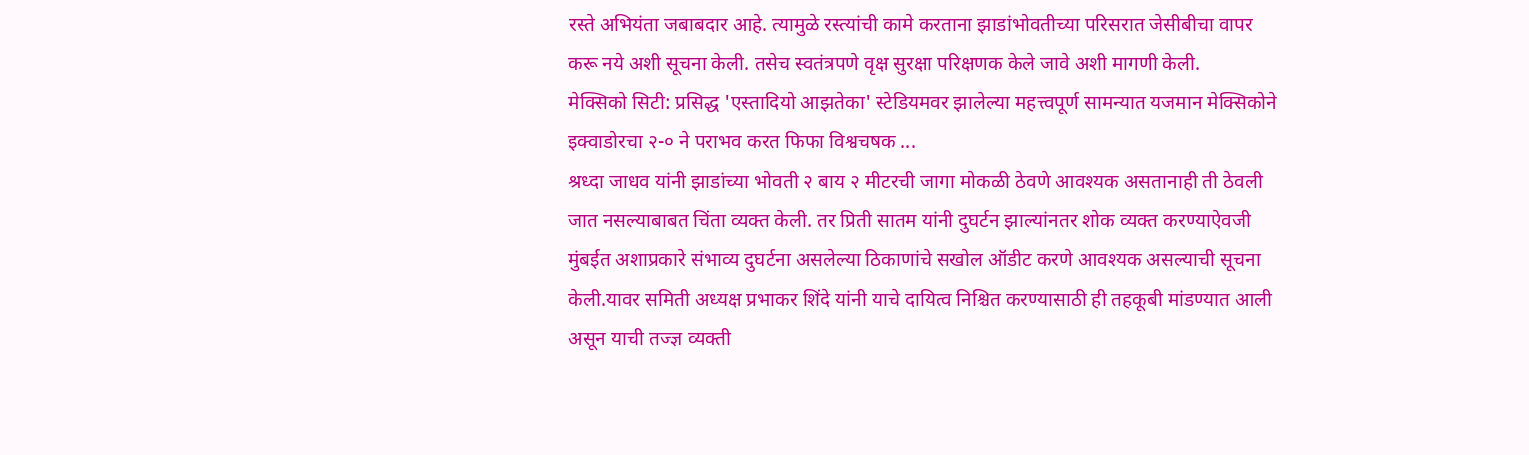रस्ते अभियंता जबाबदार आहे. त्यामुळे रस्त्यांची कामे करताना झाडांभोवतीच्या परिसरात जेसीबीचा वापर करू नये अशी सूचना केली. तसेच स्वतंत्रपणे वृक्ष सुरक्षा परिक्षणक केले जावे अशी मागणी केली.
मेक्सिको सिटी: प्रसिद्ध 'एस्तादियो आझतेका' स्टेडियमवर झालेल्या महत्त्वपूर्ण सामन्यात यजमान मेक्सिकोने इक्वाडोरचा २-० ने पराभव करत फिफा विश्वचषक ...
श्रध्दा जाधव यांनी झाडांच्या भोवती २ बाय २ मीटरची जागा मोकळी ठेवणे आवश्यक असतानाही ती ठेवली जात नसल्याबाबत चिंता व्यक्त केली. तर प्रिती सातम यांनी दुघर्टन झाल्यांनतर शोक व्यक्त करण्याऐवजी मुंबईत अशाप्रकारे संभाव्य दुघर्टना असलेल्या ठिकाणांचे सखोल ऑडीट करणे आवश्यक असल्याची सूचना केली.यावर समिती अध्यक्ष प्रभाकर शिंदे यांनी याचे दायित्व निश्चित करण्यासाठी ही तहकूबी मांडण्यात आली असून याची तज्ज्ञ व्यक्ती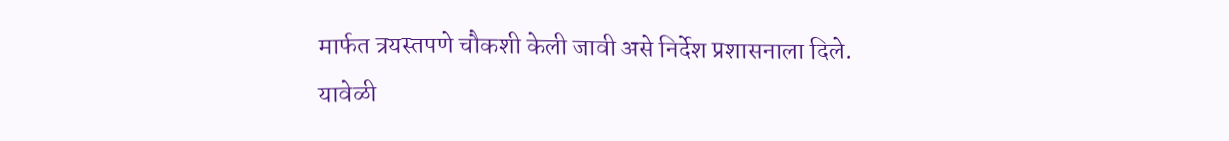मार्फत त्रयस्तपणे चौकशी केली जावी असे निर्देश प्रशासनाला दिले.
यावेळी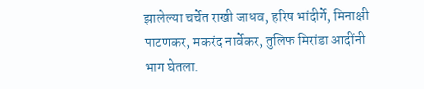झालेल्या चर्चेत राखी जाधव, हरिष भांदीर्गे, मिनाक्षी पाटणकर, मकरंद नार्वेकर, तुलिफ मिरांडा आदींनी भाग घेतला.